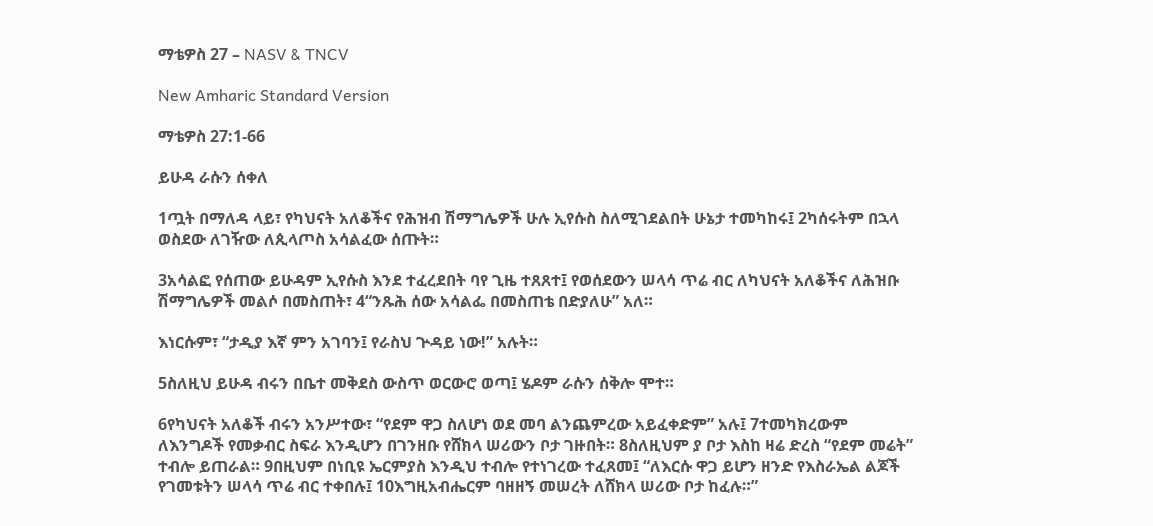ማቴዎስ 27 – NASV & TNCV

New Amharic Standard Version

ማቴዎስ 27:1-66

ይሁዳ ራሱን ሰቀለ

1ጧት በማለዳ ላይ፣ የካህናት አለቆችና የሕዝብ ሽማግሌዎች ሁሉ ኢየሱስ ስለሚገደልበት ሁኔታ ተመካከሩ፤ 2ካሰሩትም በኋላ ወስደው ለገዥው ለጲላጦስ አሳልፈው ሰጡት።

3አሳልፎ የሰጠው ይሁዳም ኢየሱስ እንደ ተፈረደበት ባየ ጊዜ ተጸጸተ፤ የወሰደውን ሠላሳ ጥሬ ብር ለካህናት አለቆችና ለሕዝቡ ሽማግሌዎች መልሶ በመስጠት፣ 4“ንጹሕ ሰው አሳልፌ በመስጠቴ በድያለሁ” አለ።

እነርሱም፣ “ታዲያ እኛ ምን አገባን፤ የራስህ ጕዳይ ነው!” አሉት።

5ስለዚህ ይሁዳ ብሩን በቤተ መቅደስ ውስጥ ወርውሮ ወጣ፤ ሄዶም ራሱን ሰቅሎ ሞተ።

6የካህናት አለቆች ብሩን አንሥተው፣ “የደም ዋጋ ስለሆነ ወደ መባ ልንጨምረው አይፈቀድም” አሉ፤ 7ተመካክረውም ለእንግዶች የመቃብር ስፍራ እንዲሆን በገንዘቡ የሸክላ ሠሪውን ቦታ ገዙበት። 8ስለዚህም ያ ቦታ እስከ ዛሬ ድረስ “የደም መሬት” ተብሎ ይጠራል። 9በዚህም በነቢዩ ኤርምያስ እንዲህ ተብሎ የተነገረው ተፈጸመ፤ “ለእርሱ ዋጋ ይሆን ዘንድ የእስራኤል ልጆች የገመቱትን ሠላሳ ጥሬ ብር ተቀበሉ፤ 10እግዚአብሔርም ባዘዘኝ መሠረት ለሸክላ ሠሪው ቦታ ከፈሉ።”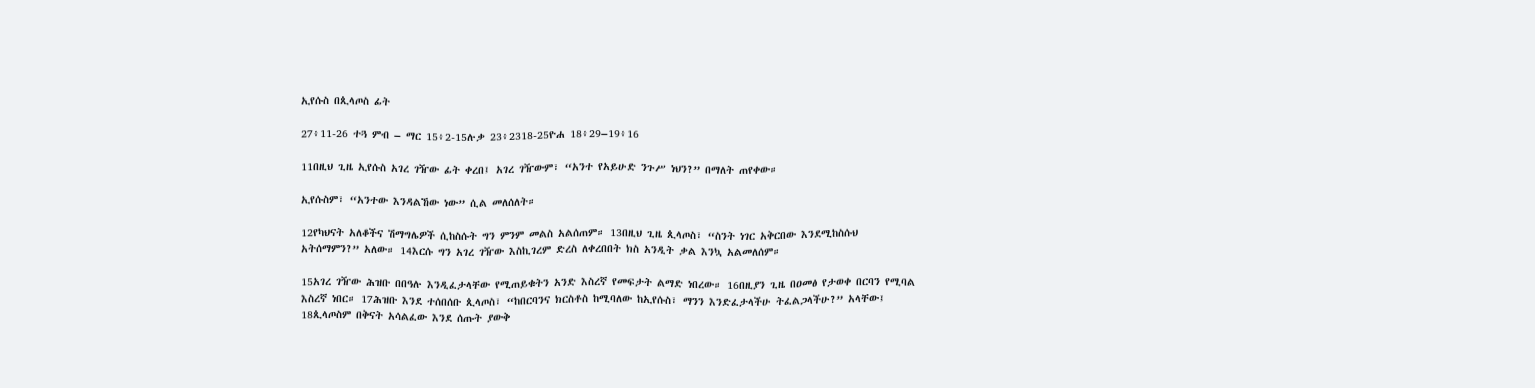ኢየሱስ በጲላጦስ ፊት

27፥11-26 ተጓ ምብ – ማር 15፥2-15ሉቃ 23፥2318-25ዮሐ 18፥29–19፥16

11በዚህ ጊዜ ኢየሱስ አገረ ገዥው ፊት ቀረበ፤ አገረ ገዥውም፣ “አንተ የአይሁድ ንጉሥ ነህን?” በማለት ጠየቀው።

ኢየሱስም፣ “አንተው እንዳልኸው ነው” ሲል መለሰለት።

12የካህናት አለቆችና ሽማግሌዎች ሲከስሱት ግን ምንም መልስ አልሰጠም። 13በዚህ ጊዜ ጲላጦስ፣ “ስንት ነገር አቅርበው እንደሚከስሱህ አትሰማምን?” አለው። 14እርሱ ግን አገረ ገዥው እስኪገረም ድረስ ለቀረበበት ክስ አንዲት ቃል እንኳ አልመለሰም።

15አገረ ገዥው ሕዝቡ በበዓሉ እንዲፈታላቸው የሚጠይቁትን አንድ እስረኛ የመፍታት ልማድ ነበረው። 16በዚያን ጊዜ በዐመፅ የታወቀ በርባን የሚባል እስረኛ ነበር። 17ሕዝቡ እንደ ተሰበሰቡ ጲላጦስ፣ “ከበርባንና ክርስቶስ ከሚባለው ከኢየሱስ፣ ማንን እንድፈታላችሁ ትፈልጋላችሁ?” አላቸው፤ 18ጲላጦስም በቅናት አሳልፈው እንደ ሰጡት ያውቅ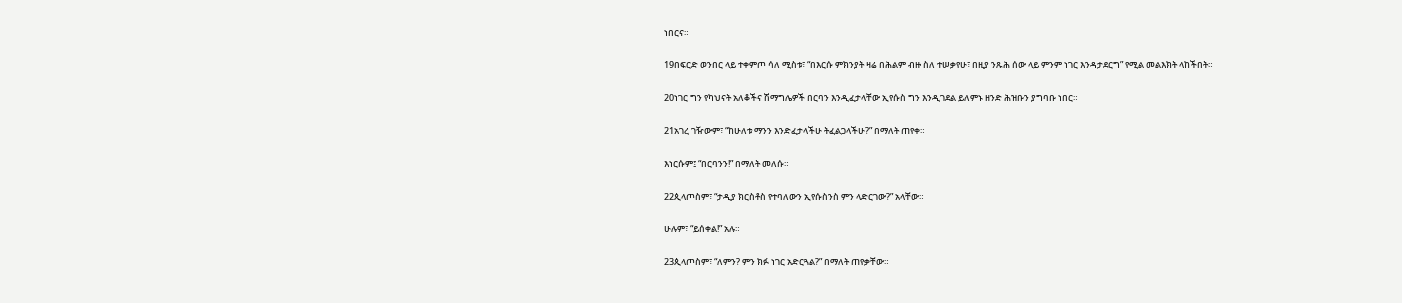ነበርና።

19በፍርድ ወንበር ላይ ተቀምጦ ሳለ ሚስቱ፣ “በእርሱ ምክንያት ዛሬ በሕልም ብዙ ስለ ተሠቃየሁ፣ በዚያ ንጹሕ ሰው ላይ ምንም ነገር እንዳታደርግ” የሚል መልእክት ላከችበት።

20ነገር ግን የካህናት አለቆችና ሽማግሌዎች በርባን እንዲፈታላቸው ኢየሱስ ግን እንዲገደል ይለምኑ ዘንድ ሕዝቡን ያግባቡ ነበር።

21አገረ ገዥውም፣ “ከሁለቱ ማንን እንድፈታላችሁ ትፈልጋላችሁ?” በማለት ጠየቀ።

እነርሱም፤ “በርባንን!” በማለት መለሱ።

22ጲላጦስም፣ “ታዲያ ክርስቶስ የተባለውን ኢየሱስንስ ምን ላድርገው?” አላቸው።

ሁሉም፣ “ይሰቀል!” አሉ።

23ጲላጦስም፣ “ለምን? ምን ክፉ ነገር አድርጓል?” በማለት ጠየቃቸው።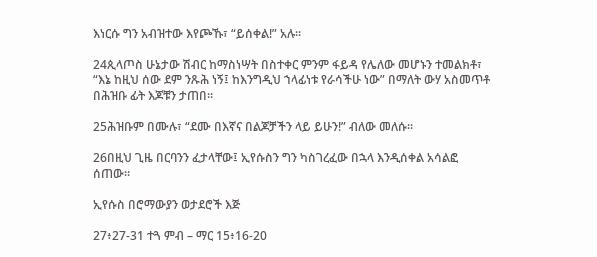እነርሱ ግን አብዝተው እየጮኹ፣ “ይሰቀል!” አሉ።

24ጲላጦስ ሁኔታው ሽብር ከማስነሣት በስተቀር ምንም ፋይዳ የሌለው መሆኑን ተመልክቶ፣ “እኔ ከዚህ ሰው ደም ንጹሕ ነኝ፤ ከእንግዲህ ኀላፊነቱ የራሳችሁ ነው” በማለት ውሃ አስመጥቶ በሕዝቡ ፊት እጆቹን ታጠበ።

25ሕዝቡም በሙሉ፣ “ደሙ በእኛና በልጆቻችን ላይ ይሁን!” ብለው መለሱ።

26በዚህ ጊዜ በርባንን ፈታላቸው፤ ኢየሱስን ግን ካስገረፈው በኋላ እንዲሰቀል አሳልፎ ሰጠው።

ኢየሱስ በሮማውያን ወታደሮች እጅ

27፥27-31 ተጓ ምብ – ማር 15፥16-20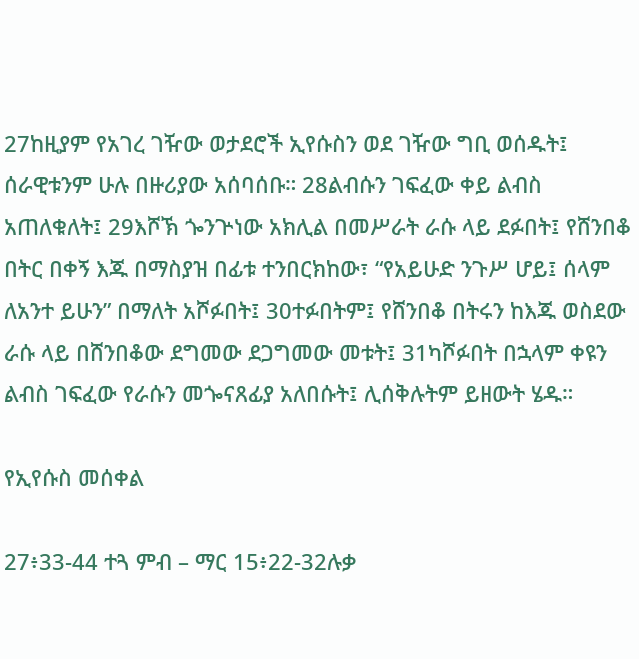27ከዚያም የአገረ ገዥው ወታደሮች ኢየሱስን ወደ ገዥው ግቢ ወሰዱት፤ ሰራዊቱንም ሁሉ በዙሪያው አሰባሰቡ። 28ልብሱን ገፍፈው ቀይ ልብስ አጠለቁለት፤ 29እሾኽ ጐንጕነው አክሊል በመሥራት ራሱ ላይ ደፉበት፤ የሸንበቆ በትር በቀኝ እጁ በማስያዝ በፊቱ ተንበርክከው፣ “የአይሁድ ንጉሥ ሆይ፤ ሰላም ለአንተ ይሁን” በማለት አሾፉበት፤ 30ተፉበትም፤ የሸንበቆ በትሩን ከእጁ ወስደው ራሱ ላይ በሸንበቆው ደግመው ደጋግመው መቱት፤ 31ካሾፉበት በኋላም ቀዩን ልብስ ገፍፈው የራሱን መጐናጸፊያ አለበሱት፤ ሊሰቅሉትም ይዘውት ሄዱ።

የኢየሱስ መሰቀል

27፥33-44 ተጓ ምብ – ማር 15፥22-32ሉቃ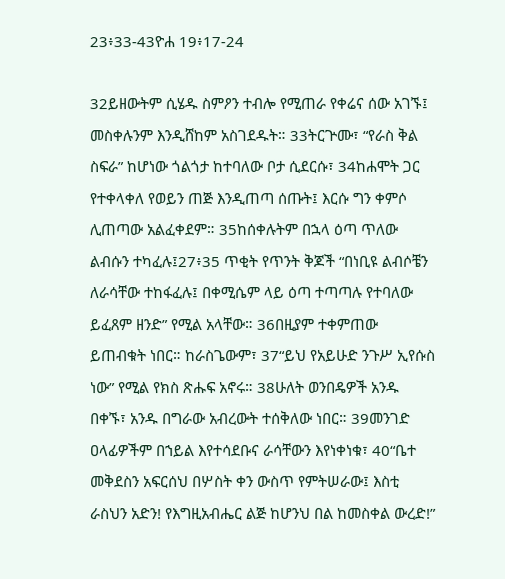23፥33-43ዮሐ 19፥17-24

32ይዘውትም ሲሄዱ ስምዖን ተብሎ የሚጠራ የቀሬና ሰው አገኙ፤ መስቀሉንም እንዲሸከም አስገደዱት። 33ትርጕሙ፣ “የራስ ቅል ስፍራ” ከሆነው ጎልጎታ ከተባለው ቦታ ሲደርሱ፣ 34ከሐሞት ጋር የተቀላቀለ የወይን ጠጅ እንዲጠጣ ሰጡት፤ እርሱ ግን ቀምሶ ሊጠጣው አልፈቀደም። 35ከሰቀሉትም በኋላ ዕጣ ጥለው ልብሱን ተካፈሉ፤27፥35 ጥቂት የጥንት ቅጆች “በነቢዩ ልብሶቼን ለራሳቸው ተከፋፈሉ፤ በቀሚሴም ላይ ዕጣ ተጣጣሉ የተባለው ይፈጸም ዘንድ” የሚል አላቸው። 36በዚያም ተቀምጠው ይጠብቁት ነበር። ከራስጌውም፣ 37“ይህ የአይሁድ ንጉሥ ኢየሱስ ነው” የሚል የክስ ጽሑፍ አኖሩ። 38ሁለት ወንበዴዎች አንዱ በቀኙ፣ አንዱ በግራው አብረውት ተሰቅለው ነበር። 39መንገድ ዐላፊዎችም በኀይል እየተሳደቡና ራሳቸውን እየነቀነቁ፣ 40“ቤተ መቅደስን አፍርሰህ በሦስት ቀን ውስጥ የምትሠራው፤ እስቲ ራስህን አድን! የእግዚአብሔር ልጅ ከሆንህ በል ከመስቀል ውረድ!”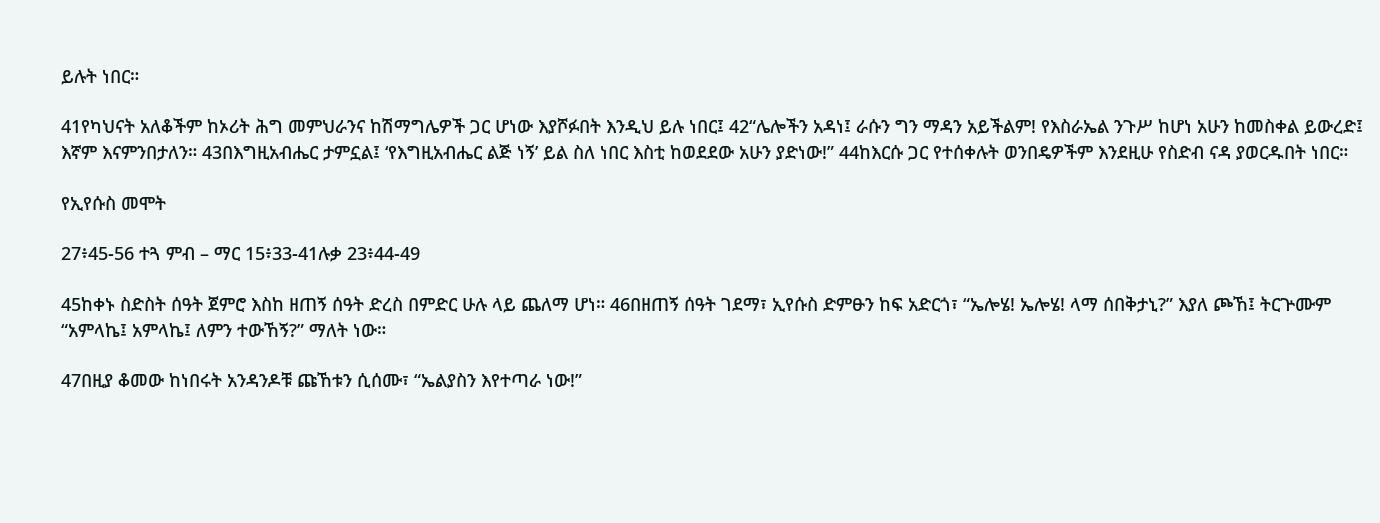ይሉት ነበር።

41የካህናት አለቆችም ከኦሪት ሕግ መምህራንና ከሽማግሌዎች ጋር ሆነው እያሾፉበት እንዲህ ይሉ ነበር፤ 42“ሌሎችን አዳነ፤ ራሱን ግን ማዳን አይችልም! የእስራኤል ንጉሥ ከሆነ አሁን ከመስቀል ይውረድ፤ እኛም እናምንበታለን። 43በእግዚአብሔር ታምኗል፤ ‘የእግዚአብሔር ልጅ ነኝ’ ይል ስለ ነበር እስቲ ከወደደው አሁን ያድነው!” 44ከእርሱ ጋር የተሰቀሉት ወንበዴዎችም እንደዚሁ የስድብ ናዳ ያወርዱበት ነበር።

የኢየሱስ መሞት

27፥45-56 ተጓ ምብ – ማር 15፥33-41ሉቃ 23፥44-49

45ከቀኑ ስድስት ሰዓት ጀምሮ እስከ ዘጠኝ ሰዓት ድረስ በምድር ሁሉ ላይ ጨለማ ሆነ። 46በዘጠኝ ሰዓት ገደማ፣ ኢየሱስ ድምፁን ከፍ አድርጎ፣ “ኤሎሄ! ኤሎሄ! ላማ ሰበቅታኒ?” እያለ ጮኸ፤ ትርጕሙም “አምላኬ፤ አምላኬ፤ ለምን ተውኸኝ?” ማለት ነው።

47በዚያ ቆመው ከነበሩት አንዳንዶቹ ጩኸቱን ሲሰሙ፣ “ኤልያስን እየተጣራ ነው!”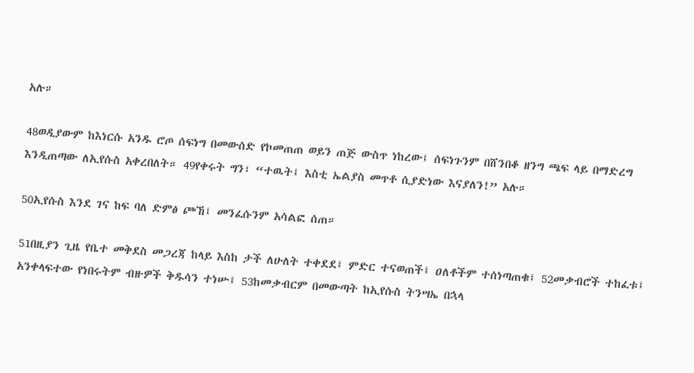አሉ።

48ወዲያውም ከእነርሱ አንዱ ሮጦ ሰፍነግ በመውሰድ የኮመጠጠ ወይን ጠጅ ውስጥ ነከረው፤ ሰፍነጉንም በሸንበቆ ዘንግ ጫፍ ላይ በማድረግ እንዲጠጣው ለኢየሱስ አቀረበለት። 49የቀሩት ግን፣ “ተዉት፤ እስቲ ኤልያስ መጥቶ ሲያድነው እናያለን!” አሉ።

50ኢየሱስ እንደ ገና ከፍ ባለ ድምፅ ጮኸ፤ መንፈሱንም አሳልፎ ሰጠ።

51በዚያን ጊዜ የቤተ መቅደስ መጋረጃ ከላይ እስከ ታች ለሁለት ተቀደደ፤ ምድር ተናወጠች፤ ዐለቶችም ተሰነጣጠቁ፤ 52መቃብሮች ተከፈቱ፤ አንቀላፍተው የነበሩትም ብዙዎች ቅዱሳን ተነሡ፤ 53ከመቃብርም በመውጣት ከኢየሱስ ትንሣኤ በኋላ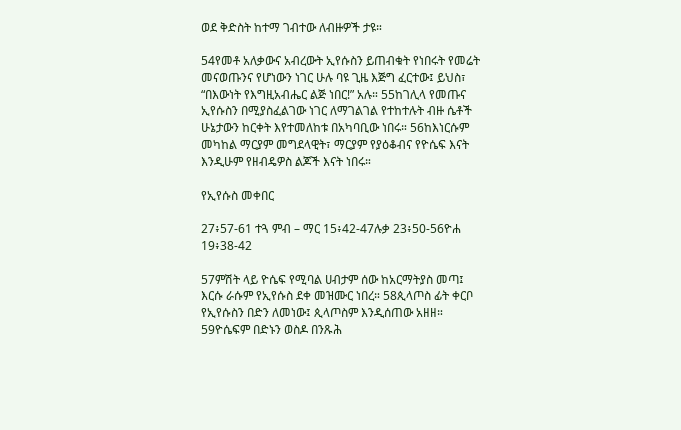ወደ ቅድስት ከተማ ገብተው ለብዙዎች ታዩ።

54የመቶ አለቃውና አብረውት ኢየሱስን ይጠብቁት የነበሩት የመሬት መናወጡንና የሆነውን ነገር ሁሉ ባዩ ጊዜ እጅግ ፈርተው፤ ይህስ፣ “በእውነት የእግዚአብሔር ልጅ ነበር!” አሉ። 55ከገሊላ የመጡና ኢየሱስን በሚያስፈልገው ነገር ለማገልገል የተከተሉት ብዙ ሴቶች ሁኔታውን ከርቀት እየተመለከቱ በአካባቢው ነበሩ። 56ከእነርሱም መካከል ማርያም መግደላዊት፣ ማርያም የያዕቆብና የዮሴፍ እናት እንዲሁም የዘብዴዎስ ልጆች እናት ነበሩ።

የኢየሱስ መቀበር

27፥57-61 ተጓ ምብ – ማር 15፥42-47ሉቃ 23፥50-56ዮሐ 19፥38-42

57ምሽት ላይ ዮሴፍ የሚባል ሀብታም ሰው ከአርማትያስ መጣ፤ እርሱ ራሱም የኢየሱስ ደቀ መዝሙር ነበረ። 58ጲላጦስ ፊት ቀርቦ የኢየሱስን በድን ለመነው፤ ጲላጦስም እንዲሰጠው አዘዘ። 59ዮሴፍም በድኑን ወስዶ በንጹሕ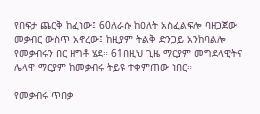የበፍታ ጨርቅ ከፈነው፤ 60ለራሱ ከዐለት አስፈልፍሎ ባዘጋጀው መቃብር ውስጥ አኖረው፤ ከዚያም ትልቅ ድንጋይ አንከባልሎ የመቃብሩን በር ዘግቶ ሄደ። 61በዚህ ጊዜ ማርያም መግደላዊትና ሌላዋ ማርያም ከመቃብሩ ትይዩ ተቀምጠው ነበር።

የመቃብሩ ጥበቃ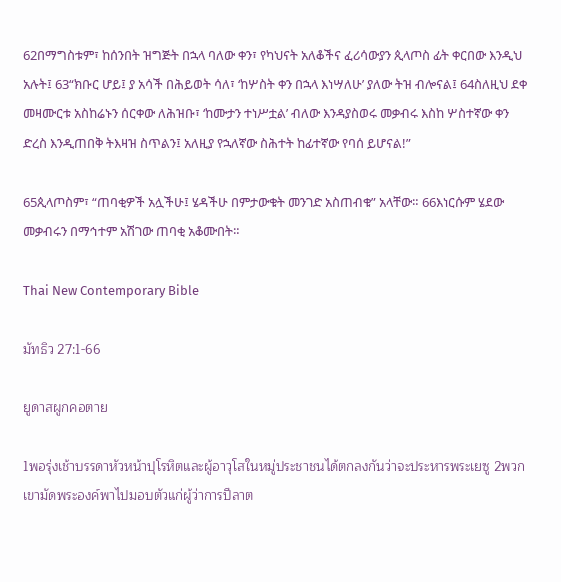62በማግስቱም፣ ከሰንበት ዝግጅት በኋላ ባለው ቀን፣ የካህናት አለቆችና ፈሪሳውያን ጲላጦስ ፊት ቀርበው እንዲህ አሉት፤ 63“ክቡር ሆይ፤ ያ አሳች በሕይወት ሳለ፣ ‘ከሦስት ቀን በኋላ እነሣለሁ’ ያለው ትዝ ብሎናል፤ 64ስለዚህ ደቀ መዛሙርቱ አስከሬኑን ሰርቀው ለሕዝቡ፣ ‘ከሙታን ተነሥቷል’ ብለው እንዳያስወሩ መቃብሩ እስከ ሦስተኛው ቀን ድረስ እንዲጠበቅ ትእዛዝ ስጥልን፤ አለዚያ የኋለኛው ስሕተት ከፊተኛው የባሰ ይሆናል!”

65ጲላጦስም፣ “ጠባቂዎች አሏችሁ፤ ሄዳችሁ በምታውቁት መንገድ አስጠብቁ” አላቸው። 66እነርሱም ሄደው መቃብሩን በማኅተም አሽገው ጠባቂ አቆሙበት።

Thai New Contemporary Bible

มัทธิว 27:1-66

ยูดาสผูกคอตาย

1พอรุ่งเช้าบรรดาหัวหน้าปุโรหิตและผู้อาวุโสในหมู่ประชาชนได้ตกลงกันว่าจะประหารพระเยซู 2พวกเขามัดพระองค์พาไปมอบตัวแก่ผู้ว่าการปีลาต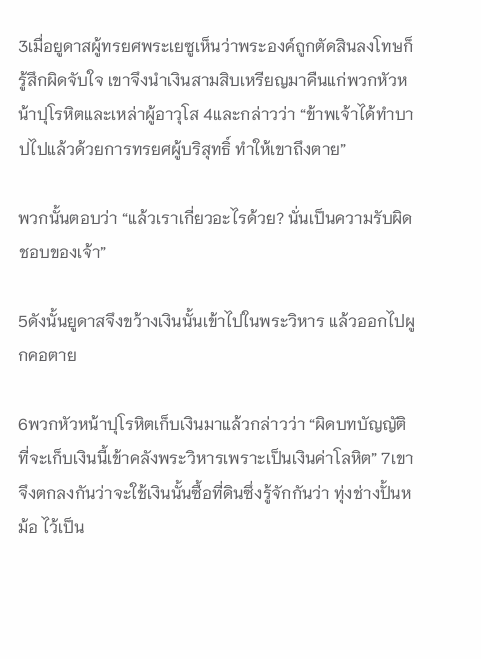3เมื่อยูดาสผู้ทรยศพระเยซูเห็นว่าพระองค์ถูกตัดสินลงโทษก็รู้สึกผิดจับใจ เขาจึงนำเงินสามสิบเหรียญมาคืนแก่พวกหัวหน้าปุโรหิตและเหล่าผู้อาวุโส 4และกล่าวว่า “ข้าพเจ้าได้ทำบาปไปแล้วด้วยการทรยศผู้บริสุทธิ์ ทำให้เขาถึงตาย”

พวกนั้นตอบว่า “แล้วเราเกี่ยวอะไรด้วย? นั่นเป็นความรับผิดชอบของเจ้า”

5ดังนั้นยูดาสจึงขว้างเงินนั้นเข้าไปในพระวิหาร แล้วออกไปผูกคอตาย

6พวกหัวหน้าปุโรหิตเก็บเงินมาแล้วกล่าวว่า “ผิดบทบัญญัติที่จะเก็บเงินนี้เข้าคลังพระวิหารเพราะเป็นเงินค่าโลหิต” 7เขาจึงตกลงกันว่าจะใช้เงินนั้นซื้อที่ดินซึ่งรู้จักกันว่า ทุ่งช่างปั้นหม้อ ไว้เป็น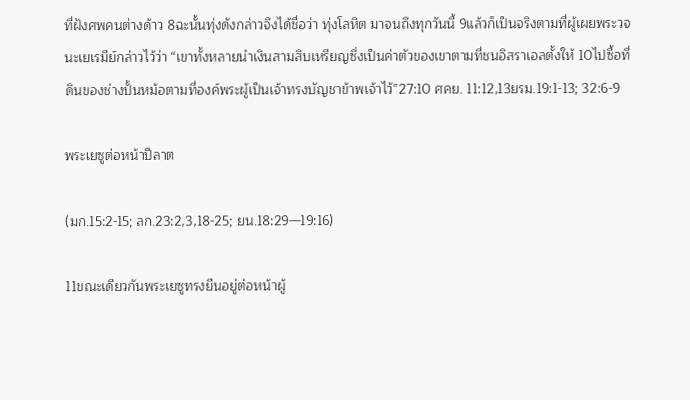ที่ฝังศพคนต่างด้าว 8ฉะนั้นทุ่งดังกล่าวจึงได้ชื่อว่า ทุ่งโลหิต มาจนถึงทุกวันนี้ 9แล้วก็เป็นจริงตามที่ผู้เผยพระวจนะเยเรมีย์กล่าวไว้ว่า “เขาทั้งหลายนำเงินสามสิบเหรียญซึ่งเป็นค่าตัวของเขาตามที่ชนอิสราเอลตั้งให้ 10ไปซื้อที่ดินของช่างปั้นหม้อตามที่องค์พระผู้เป็นเจ้าทรงบัญชาข้าพเจ้าไว้”27:10 ศคย. 11:12,13ยรม.19:1-13; 32:6-9

พระเยซูต่อหน้าปีลาต

(มก.15:2-15; ลก.23:2,3,18-25; ยน.18:29—19:16)

11ขณะเดียวกันพระเยซูทรงยืนอยู่ต่อหน้าผู้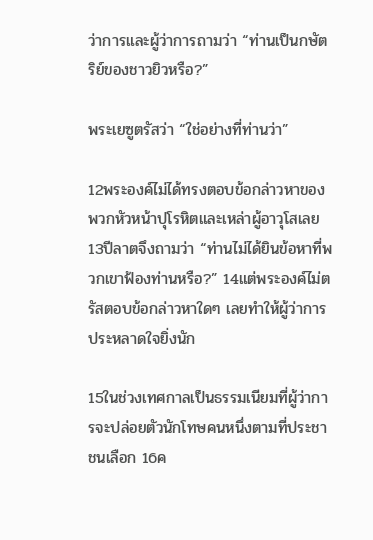ว่าการและผู้ว่าการถามว่า “ท่านเป็นกษัตริย์ของชาวยิวหรือ?”

พระเยซูตรัสว่า “ใช่อย่างที่ท่านว่า”

12พระองค์ไม่ได้ทรงตอบข้อกล่าวหาของพวกหัวหน้าปุโรหิตและเหล่าผู้อาวุโสเลย 13ปีลาตจึงถามว่า “ท่านไม่ได้ยินข้อหาที่พวกเขาฟ้องท่านหรือ?” 14แต่พระองค์ไม่ตรัสตอบข้อกล่าวหาใดๆ เลยทำให้ผู้ว่าการประหลาดใจยิ่งนัก

15ในช่วงเทศกาลเป็นธรรมเนียมที่ผู้ว่าการจะปล่อยตัวนักโทษคนหนึ่งตามที่ประชาชนเลือก 16ค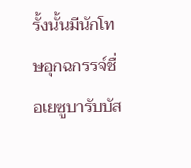รั้งนั้นมีนักโทษอุกฉกรรจ์ชื่อเยซูบารับบัส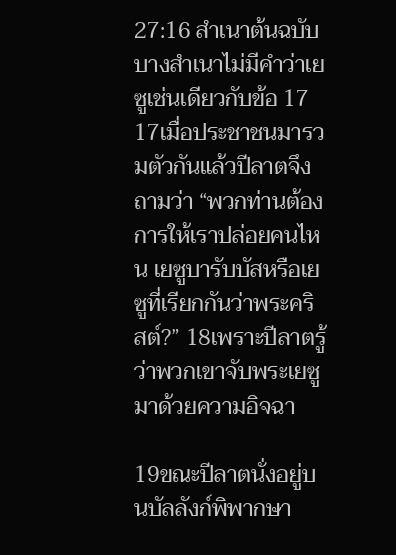27:16 สำเนาต้นฉบับบางสำเนาไม่มีคำว่าเยซูเช่นเดียวกับข้อ 17 17เมื่อประชาชนมารวมตัวกันแล้วปีลาตจึงถามว่า “พวกท่านต้องการให้เราปล่อยคนไหน เยซูบารับบัสหรือเยซูที่เรียกกันว่าพระคริสต์?” 18เพราะปีลาตรู้ว่าพวกเขาจับพระเยซูมาด้วยความอิจฉา

19ขณะปีลาตนั่งอยู่บนบัลลังก์พิพากษา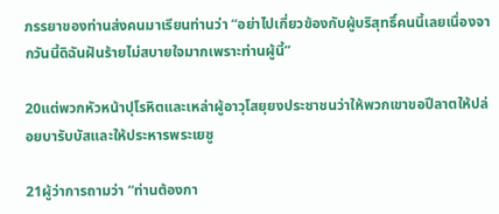ภรรยาของท่านส่งคนมาเรียนท่านว่า “อย่าไปเกี่ยวข้องกับผู้บริสุทธิ์คนนี้เลยเนื่องจากวันนี้ดิฉันฝันร้ายไม่สบายใจมากเพราะท่านผู้นี้”

20แต่พวกหัวหน้าปุโรหิตและเหล่าผู้อาวุโสยุยงประชาชนว่าให้พวกเขาขอปีลาตให้ปล่อยบารับบัสและให้ประหารพระเยซู

21ผู้ว่าการถามว่า “ท่านต้องกา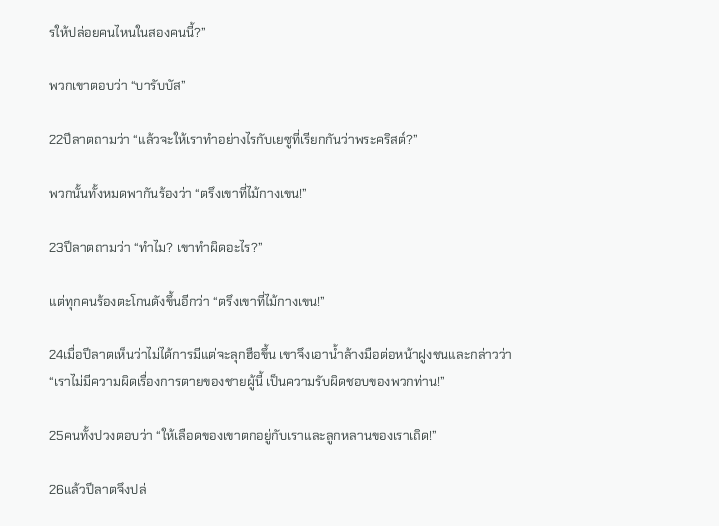รให้ปล่อยคนไหนในสองคนนี้?”

พวกเขาตอบว่า “บารับบัส”

22ปีลาตถามว่า “แล้วจะให้เราทำอย่างไรกับเยซูที่เรียกกันว่าพระคริสต์?”

พวกนั้นทั้งหมดพากันร้องว่า “ตรึงเขาที่ไม้กางเขน!”

23ปีลาตถามว่า “ทำไม? เขาทำผิดอะไร?”

แต่ทุกคนร้องตะโกนดังขึ้นอีกว่า “ตรึงเขาที่ไม้กางเขน!”

24เมื่อปีลาตเห็นว่าไม่ได้การมีแต่จะลุกฮือขึ้น เขาจึงเอาน้ำล้างมือต่อหน้าฝูงชนและกล่าวว่า “เราไม่มีความผิดเรื่องการตายของชายผู้นี้ เป็นความรับผิดชอบของพวกท่าน!”

25คนทั้งปวงตอบว่า “ให้เลือดของเขาตกอยู่กับเราและลูกหลานของเราเถิด!”

26แล้วปีลาตจึงปล่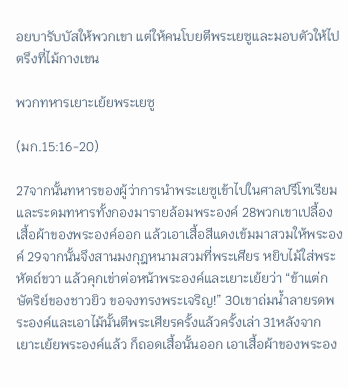อยบารับบัสให้พวกเขา แต่ให้คนโบยตีพระเยซูและมอบตัวให้ไปตรึงที่ไม้กางเขน

พวกทหารเยาะเย้ยพระเยซู

(มก.15:16-20)

27จากนั้นทหารของผู้ว่าการนำพระเยซูเข้าไปในศาลปรีโทเรียมและระดมทหารทั้งกองมารายล้อมพระองค์ 28พวกเขาเปลื้องเสื้อผ้าของพระองค์ออก แล้วเอาเสื้อสีแดงเข้มมาสวมให้พระองค์ 29จากนั้นจึงสานมงกุฎหนามสวมที่พระเศียร หยิบไม้ใส่พระหัตถ์ขวา แล้วคุกเข่าต่อหน้าพระองค์และเยาะเย้ยว่า “ข้าแต่กษัตริย์ของชาวยิว ขอจงทรงพระเจริญ!” 30เขาถ่มน้ำลายรดพระองค์และเอาไม้นั้นตีพระเศียรครั้งแล้วครั้งเล่า 31หลังจากเยาะเย้ยพระองค์แล้ว ก็ถอดเสื้อนั้นออก เอาเสื้อผ้าของพระอง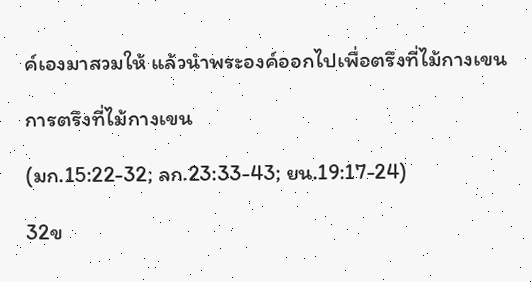ค์เองมาสวมให้ แล้วนำพระองค์ออกไปเพื่อตรึงที่ไม้กางเขน

การตรึงที่ไม้กางเขน

(มก.15:22-32; ลก.23:33-43; ยน.19:17-24)

32ข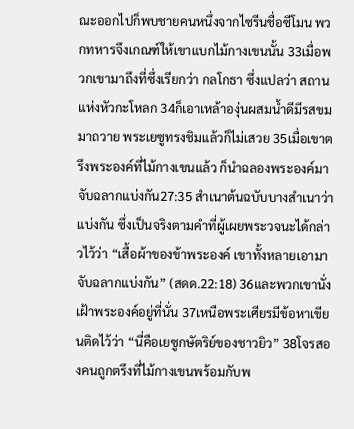ณะออกไปก็พบชายคนหนึ่งจากไซรีนชื่อซีโมน พวกทหารจึงเกณฑ์ให้เขาแบกไม้กางเขนนั้น 33เมื่อพวกเขามาถึงที่ซึ่งเรียกว่า กลโกธา ซึ่งแปลว่า สถานแห่งหัวกะโหลก 34ก็เอาเหล้าองุ่นผสมน้ำดีมีรสขมมาถวาย พระเยซูทรงชิมแล้วก็ไม่เสวย 35เมื่อเขาตรึงพระองค์ที่ไม้กางเขนแล้ว ก็นำฉลองพระองค์มาจับฉลากแบ่งกัน27:35 สำเนาต้นฉบับบางสำเนาว่าแบ่งกัน ซึ่งเป็นจริงตามคำที่ผู้เผยพระวจนะได้กล่าวไว้ว่า “เสื้อผ้าของข้าพระองค์ เขาทั้งหลายเอามาจับฉลากแบ่งกัน” (สดด.22:18) 36และพวกเขานั่งเฝ้าพระองค์อยู่ที่นั่น 37เหนือพระเศียรมีข้อหาเขียนติดไว้ว่า “นี่คือเยซูกษัตริย์ของชาวยิว” 38โจรสองคนถูกตรึงที่ไม้กางเขนพร้อมกับพ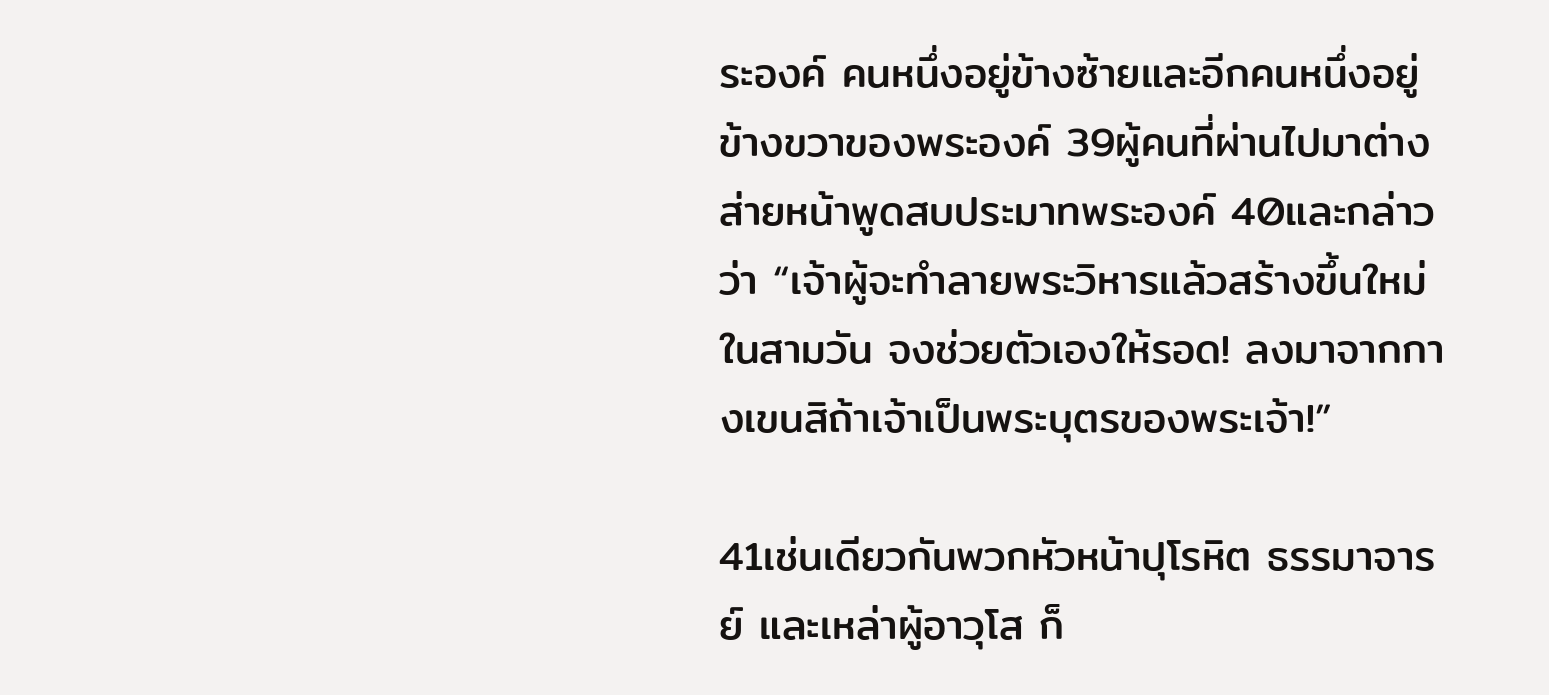ระองค์ คนหนึ่งอยู่ข้างซ้ายและอีกคนหนึ่งอยู่ข้างขวาของพระองค์ 39ผู้คนที่ผ่านไปมาต่างส่ายหน้าพูดสบประมาทพระองค์ 40และกล่าวว่า “เจ้าผู้จะทำลายพระวิหารแล้วสร้างขึ้นใหม่ในสามวัน จงช่วยตัวเองให้รอด! ลงมาจากกางเขนสิถ้าเจ้าเป็นพระบุตรของพระเจ้า!”

41เช่นเดียวกันพวกหัวหน้าปุโรหิต ธรรมาจารย์ และเหล่าผู้อาวุโส ก็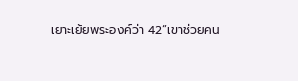เยาะเย้ยพระองค์ว่า 42“เขาช่วยคน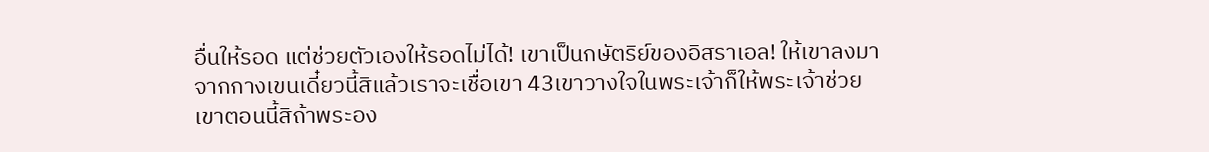อื่นให้รอด แต่ช่วยตัวเองให้รอดไม่ได้! เขาเป็นกษัตริย์ของอิสราเอล! ให้เขาลงมาจากกางเขนเดี๋ยวนี้สิแล้วเราจะเชื่อเขา 43เขาวางใจในพระเจ้าก็ให้พระเจ้าช่วยเขาตอนนี้สิถ้าพระอง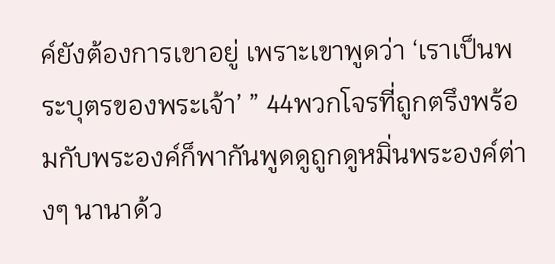ค์ยังต้องการเขาอยู่ เพราะเขาพูดว่า ‘เราเป็นพระบุตรของพระเจ้า’ ” 44พวกโจรที่ถูกตรึงพร้อมกับพระองค์ก็พากันพูดดูถูกดูหมิ่นพระองค์ต่างๆ นานาด้ว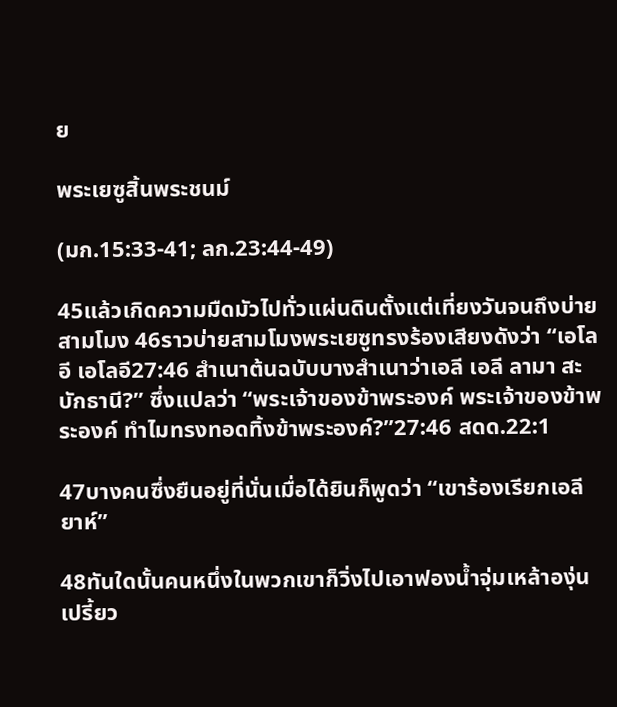ย

พระเยซูสิ้นพระชนม์

(มก.15:33-41; ลก.23:44-49)

45แล้วเกิดความมืดมัวไปทั่วแผ่นดินตั้งแต่เที่ยงวันจนถึงบ่ายสามโมง 46ราวบ่ายสามโมงพระเยซูทรงร้องเสียงดังว่า “เอโลอี เอโลอี27:46 สำเนาต้นฉบับบางสำเนาว่าเอลี เอลี ลามา สะบักธานี?” ซึ่งแปลว่า “พระเจ้าของข้าพระองค์ พระเจ้าของข้าพระองค์ ทำไมทรงทอดทิ้งข้าพระองค์?”27:46 สดด.22:1

47บางคนซึ่งยืนอยู่ที่นั่นเมื่อได้ยินก็พูดว่า “เขาร้องเรียกเอลียาห์”

48ทันใดนั้นคนหนึ่งในพวกเขาก็วิ่งไปเอาฟองน้ำจุ่มเหล้าองุ่นเปรี้ยว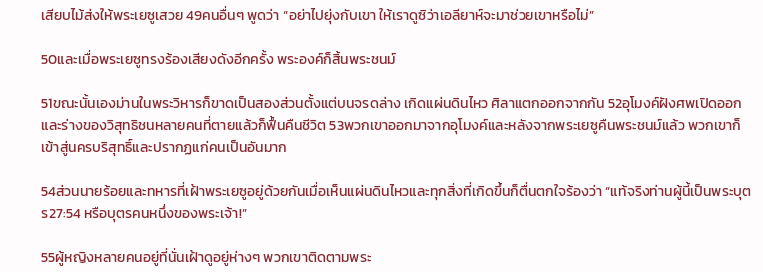เสียบไม้ส่งให้พระเยซูเสวย 49คนอื่นๆ พูดว่า “อย่าไปยุ่งกับเขา ให้เราดูซิว่าเอลียาห์จะมาช่วยเขาหรือไม่”

50และเมื่อพระเยซูทรงร้องเสียงดังอีกครั้ง พระองค์ก็สิ้นพระชนม์

51ขณะนั้นเองม่านในพระวิหารก็ขาดเป็นสองส่วนตั้งแต่บนจรดล่าง เกิดแผ่นดินไหว ศิลาแตกออกจากกัน 52อุโมงค์ฝังศพเปิดออกและร่างของวิสุทธิชนหลายคนที่ตายแล้วก็ฟื้นคืนชีวิต 53พวกเขาออกมาจากอุโมงค์และหลังจากพระเยซูคืนพระชนม์แล้ว พวกเขาก็เข้าสู่นครบริสุทธิ์และปรากฏแก่คนเป็นอันมาก

54ส่วนนายร้อยและทหารที่เฝ้าพระเยซูอยู่ด้วยกันเมื่อเห็นแผ่นดินไหวและทุกสิ่งที่เกิดขึ้นก็ตื่นตกใจร้องว่า “แท้จริงท่านผู้นี้เป็นพระบุตร27:54 หรือบุตรคนหนึ่งของพระเจ้า!”

55ผู้หญิงหลายคนอยู่ที่นั่นเฝ้าดูอยู่ห่างๆ พวกเขาติดตามพระ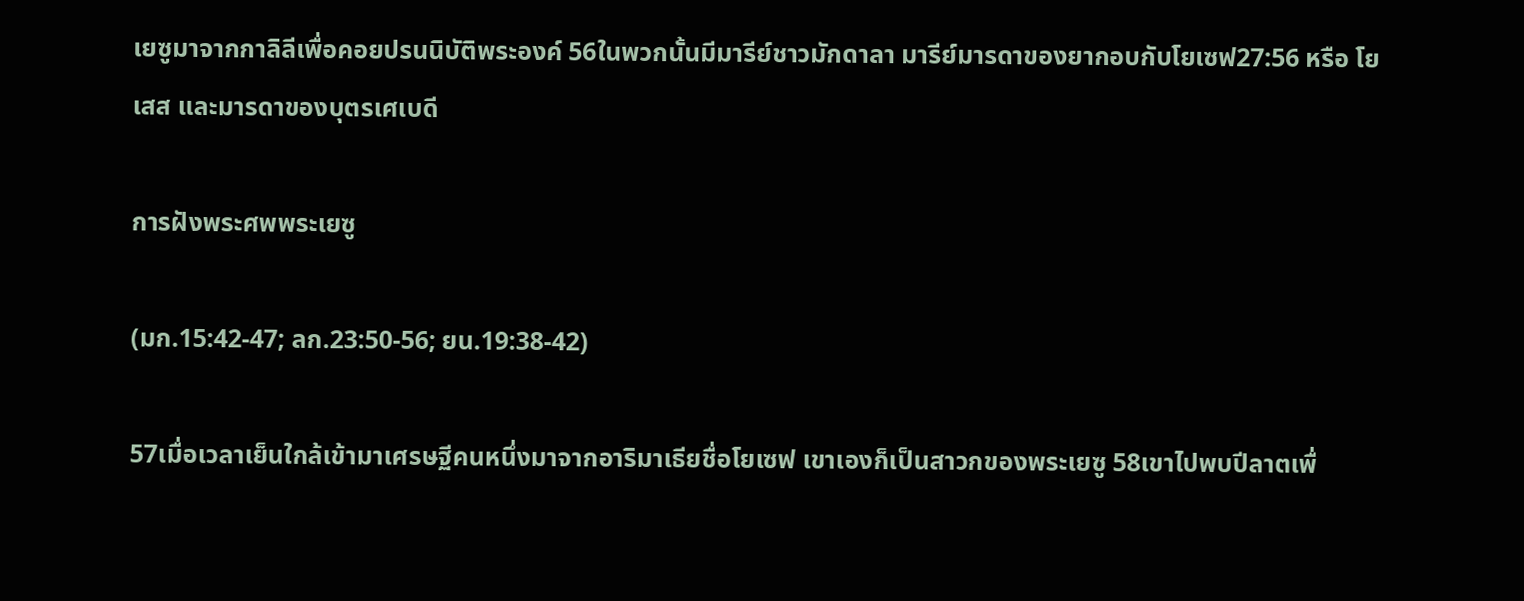เยซูมาจากกาลิลีเพื่อคอยปรนนิบัติพระองค์ 56ในพวกนั้นมีมารีย์ชาวมักดาลา มารีย์มารดาของยากอบกับโยเซฟ27:56 หรือ โยเสส และมารดาของบุตรเศเบดี

การฝังพระศพพระเยซู

(มก.15:42-47; ลก.23:50-56; ยน.19:38-42)

57เมื่อเวลาเย็นใกล้เข้ามาเศรษฐีคนหนึ่งมาจากอาริมาเธียชื่อโยเซฟ เขาเองก็เป็นสาวกของพระเยซู 58เขาไปพบปีลาตเพื่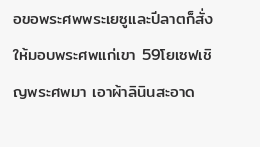อขอพระศพพระเยซูและปีลาตก็สั่งให้มอบพระศพแก่เขา 59โยเซฟเชิญพระศพมา เอาผ้าลินินสะอาด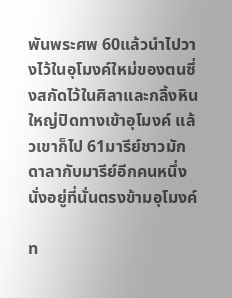พันพระศพ 60แล้วนำไปวางไว้ในอุโมงค์ใหม่ของตนซึ่งสกัดไว้ในศิลาและกลิ้งหินใหญ่ปิดทางเข้าอุโมงค์ แล้วเขาก็ไป 61มารีย์ชาวมักดาลากับมารีย์อีกคนหนึ่งนั่งอยู่ที่นั่นตรงข้ามอุโมงค์

ท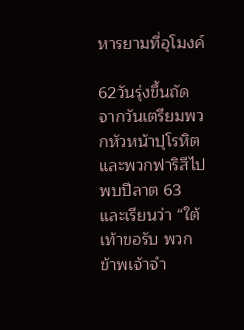หารยามที่อุโมงค์

62วันรุ่งขึ้นถัดจากวันเตรียมพวกหัวหน้าปุโรหิตและพวกฟาริสีไปพบปีลาต 63และเรียนว่า “ใต้เท้าขอรับ พวกข้าพเจ้าจำ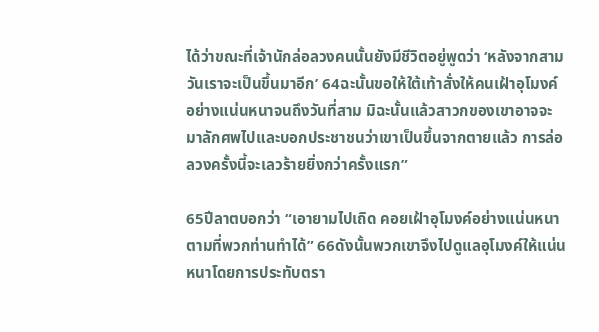ได้ว่าขณะที่เจ้านักล่อลวงคนนั้นยังมีชีวิตอยู่พูดว่า ‘หลังจากสามวันเราจะเป็นขึ้นมาอีก’ 64ฉะนั้นขอให้ใต้เท้าสั่งให้คนเฝ้าอุโมงค์อย่างแน่นหนาจนถึงวันที่สาม มิฉะนั้นแล้วสาวกของเขาอาจจะมาลักศพไปและบอกประชาชนว่าเขาเป็นขึ้นจากตายแล้ว การล่อลวงครั้งนี้จะเลวร้ายยิ่งกว่าครั้งแรก”

65ปีลาตบอกว่า “เอายามไปเถิด คอยเฝ้าอุโมงค์อย่างแน่นหนาตามที่พวกท่านทำได้” 66ดังนั้นพวกเขาจึงไปดูแลอุโมงค์ให้แน่นหนาโดยการประทับตรา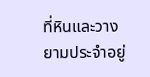ที่หินและวางยามประจำอยู่